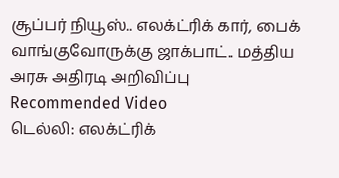சூப்பர் நியூஸ்.. எலக்ட்ரிக் கார், பைக் வாங்குவோருக்கு ஜாக்பாட்.. மத்திய அரசு அதிரடி அறிவிப்பு
Recommended Video
டெல்லி: எலக்ட்ரிக்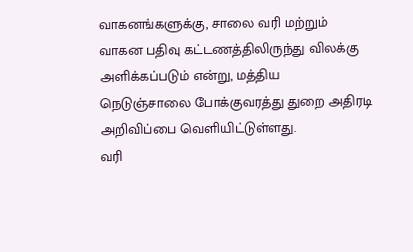வாகனங்களுக்கு, சாலை வரி மற்றும் வாகன பதிவு கட்டணத்திலிருந்து விலக்கு அளிக்கப்படும் என்று, மத்திய நெடுஞ்சாலை போக்குவரத்து துறை அதிரடி அறிவிப்பை வெளியிட்டுள்ளது.
வரி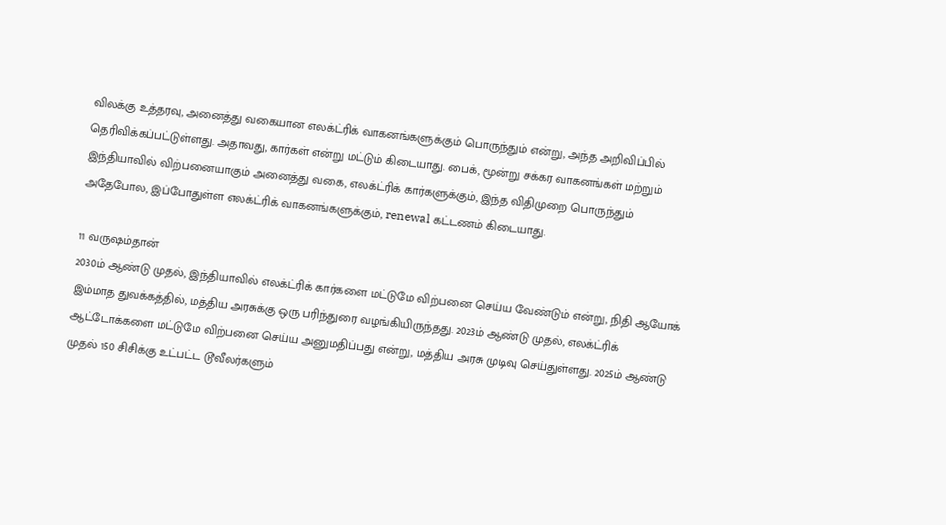விலக்கு உத்தரவு, அனைத்து வகையான எலக்ட்ரிக் வாகனங்களுக்கும் பொருந்தும் என்று, அந்த அறிவிப்பில் தெரிவிக்கப்பட்டுள்ளது. அதாவது, கார்கள் என்று மட்டும் கிடையாது. பைக், மூன்று சக்கர வாகனங்கள் மற்றும் இந்தியாவில் விற்பனையாகும் அனைத்து வகை, எலக்ட்ரிக் கார்களுக்கும், இந்த விதிமுறை பொருந்தும்
அதேபோல, இப்போதுள்ள எலக்ட்ரிக் வாகனங்களுக்கும், renewal கட்டணம் கிடையாது.

11 வருஷம்தான்
2030ம் ஆண்டு முதல், இந்தியாவில் எலக்ட்ரிக் கார்களை மட்டுமே விற்பனை செய்ய வேண்டும் என்று, நிதி ஆயோக் இம்மாத துவக்கத்தில், மத்திய அரசுக்கு ஒரு பரிந்துரை வழங்கியிருந்தது. 2023ம் ஆண்டு முதல், எலக்ட்ரிக் ஆட்டோக்களை மட்டுமே விற்பனை செய்ய அனுமதிப்பது என்று, மத்திய அரசு முடிவு செய்துள்ளது. 2025ம் ஆண்டு முதல் 150 சிசிக்கு உட்பட்ட டூவீலர்களும்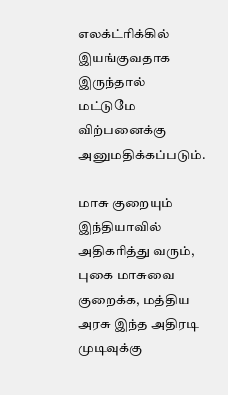எலக்ட்ரிக்கில் இயங்குவதாக இருந்தால் மட்டுமே விற்பனைக்கு அனுமதிக்கப்படும்.

மாசு குறையும்
இந்தியாவில் அதிகரித்து வரும், புகை மாசுவை குறைக்க, மத்திய அரசு இந்த அதிரடி முடிவுக்கு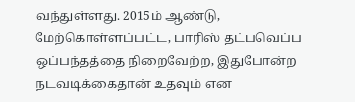வந்துள்ளது. 2015ம் ஆண்டு, மேற்கொள்ளப்பட்ட, பாரிஸ் தட்பவெப்ப ஒப்பந்தத்தை நிறைவேற்ற, இதுபோன்ற நடவடிக்கைதான் உதவும் என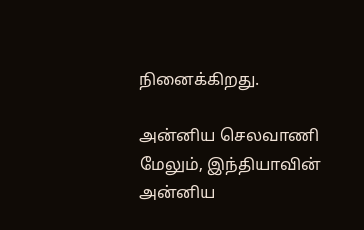நினைக்கிறது.

அன்னிய செலவாணி
மேலும், இந்தியாவின் அன்னிய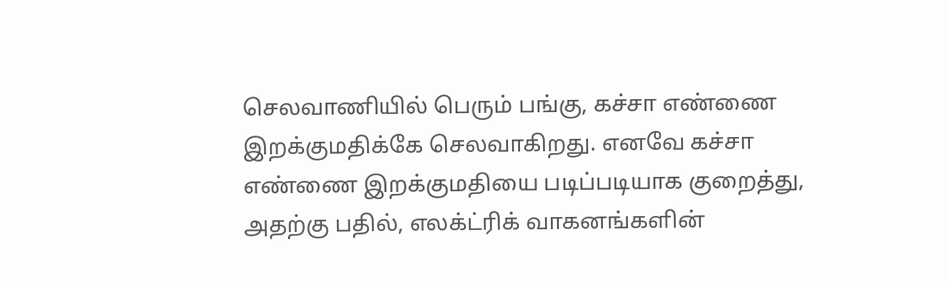செலவாணியில் பெரும் பங்கு, கச்சா எண்ணை இறக்குமதிக்கே செலவாகிறது. எனவே கச்சா எண்ணை இறக்குமதியை படிப்படியாக குறைத்து, அதற்கு பதில், எலக்ட்ரிக் வாகனங்களின்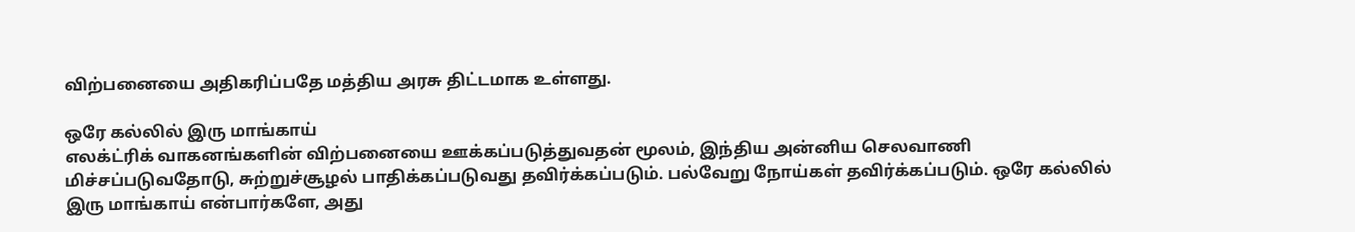விற்பனையை அதிகரிப்பதே மத்திய அரசு திட்டமாக உள்ளது.

ஒரே கல்லில் இரு மாங்காய்
எலக்ட்ரிக் வாகனங்களின் விற்பனையை ஊக்கப்படுத்துவதன் மூலம், இந்திய அன்னிய செலவாணி மிச்சப்படுவதோடு, சுற்றுச்சூழல் பாதிக்கப்படுவது தவிர்க்கப்படும். பல்வேறு நோய்கள் தவிர்க்கப்படும். ஒரே கல்லில் இரு மாங்காய் என்பார்களே, அது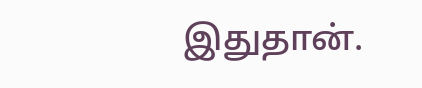இதுதான்.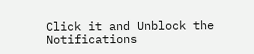Click it and Unblock the Notifications